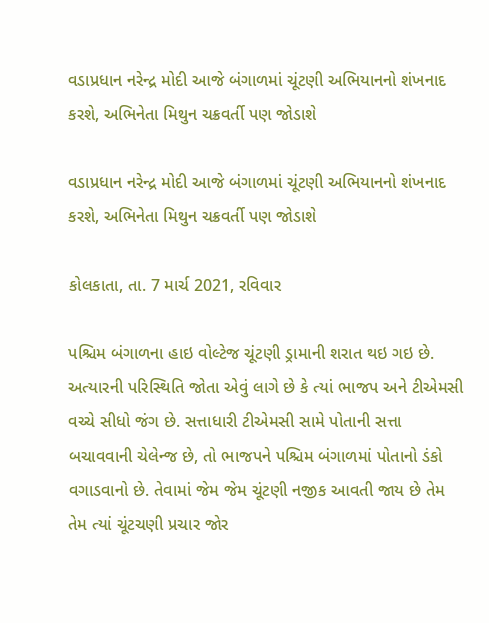વડાપ્રધાન નરેન્દ્ર મોદી આજે બંગાળમાં ચૂંટણી અભિયાનનો શંખનાદ કરશે, અભિનેતા મિથુન ચક્રવર્તી પણ જોડાશે

વડાપ્રધાન નરેન્દ્ર મોદી આજે બંગાળમાં ચૂંટણી અભિયાનનો શંખનાદ કરશે, અભિનેતા મિથુન ચક્રવર્તી પણ જોડાશે

કોલકાતા, તા. 7 માર્ચ 2021, રવિવાર

પશ્ચિમ બંગાળના હાઇ વોલ્ટેજ ચૂંટણી ડ્રામાની શરાત થઇ ગઇ છે. અત્યારની પરિસ્થિતિ જોતા એવું લાગે છે કે ત્યાં ભાજપ અને ટીએમસી વચ્ચે સીધો જંગ છે. સત્તાધારી ટીએમસી સામે પોતાની સત્તા બચાવવાની ચેલેન્જ છે, તો ભાજપને પશ્ચિમ બંગાળમાં પોતાનો ડંકો વગાડવાનો છે. તેવામાં જેમ જેમ ચૂંટણી નજીક આવતી જાય છે તેમ તેમ ત્યાં ચૂંટચણી પ્રચાર જોર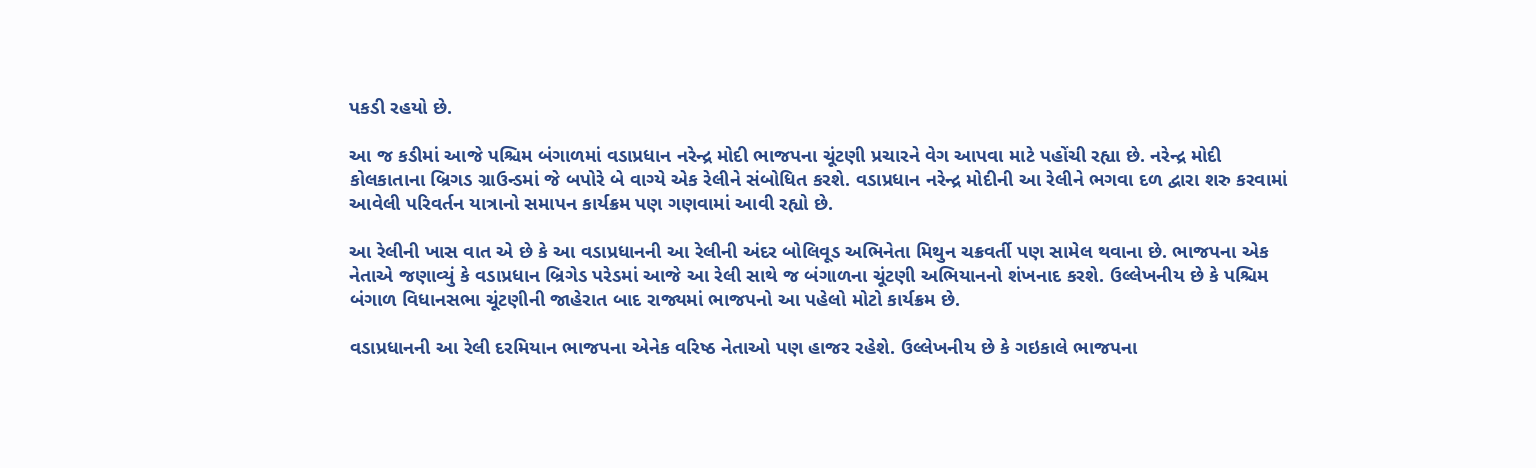પકડી રહયો છે.

આ જ કડીમાં આજે પશ્ચિમ બંગાળમાં વડાપ્રધાન નરેન્દ્ર મોદી ભાજપના ચૂંટણી પ્રચારને વેગ આપવા માટે પહોંચી રહ્યા છે. નરેન્દ્ર મોદી કોલકાતાના બ્રિગડ ગ્રાઉન્ડમાં જે બપોરે બે વાગ્યે એક રેલીને સંબોધિત કરશે. વડાપ્રધાન નરેન્દ્ર મોદીની આ રેલીને ભગવા દળ દ્વારા શરુ કરવામાં આવેલી પરિવર્તન યાત્રાનો સમાપન કાર્યક્રમ પણ ગણવામાં આવી રહ્યો છે.

આ રેલીની ખાસ વાત એ છે કે આ વડાપ્રધાનની આ રેલીની અંદર બોલિવૂડ અભિનેતા મિથુન ચક્રવર્તી પણ સામેલ થવાના છે. ભાજપના એક નેતાએ જણાવ્યું કે વડાપ્રધાન બ્રિગેડ પરેડમાં આજે આ રેલી સાથે જ બંગાળના ચૂંટણી અભિયાનનો શંખનાદ કરશે. ઉલ્લેખનીય છે કે પશ્ચિમ બંગાળ વિધાનસભા ચૂંટણીની જાહેરાત બાદ રાજ્યમાં ભાજપનો આ પહેલો મોટો કાર્યક્રમ છે.

વડાપ્રધાનની આ રેલી દરમિયાન ભાજપના એનેક વરિષ્ઠ નેતાઓ પણ હાજર રહેશે. ઉલ્લેખનીય છે કે ગઇકાલે ભાજપના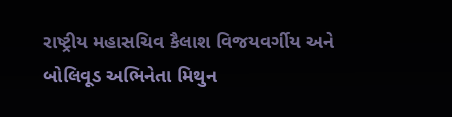રાષ્ટ્રીય મહાસચિવ કૈલાશ વિજયવર્ગીય અને બોલિવૂડ અભિનેતા મિથુન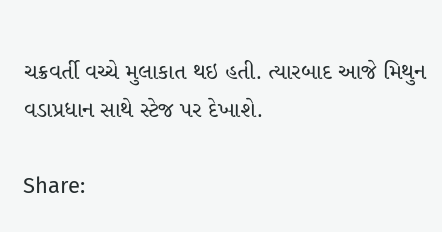ચક્રવર્તી વચ્ચે મુલાકાત થઇ હતી. ત્યારબાદ આજે મિથુન વડાપ્રધાન સાથે સ્ટેજ પર દેખાશે.

Share: